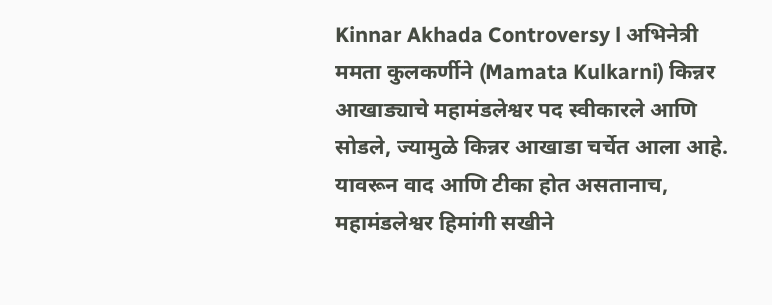Kinnar Akhada Controversy l अभिनेत्री ममता कुलकर्णीने (Mamata Kulkarni) किन्नर आखाड्याचे महामंडलेश्वर पद स्वीकारले आणि सोडले, ज्यामुळे किन्नर आखाडा चर्चेत आला आहे. यावरून वाद आणि टीका होत असतानाच, महामंडलेश्वर हिमांगी सखीने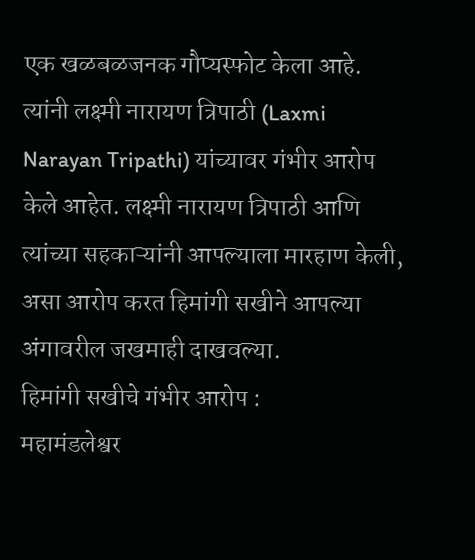एक खळबळजनक गौप्यस्फोट केला आहे. त्यांनी लक्ष्मी नारायण त्रिपाठी (Laxmi Narayan Tripathi) यांच्यावर गंभीर आरोप केले आहेत. लक्ष्मी नारायण त्रिपाठी आणि त्यांच्या सहकाऱ्यांनी आपल्याला मारहाण केली, असा आरोप करत हिमांगी सखीने आपल्या अंगावरील जखमाही दाखवल्या.
हिमांगी सखीचे गंभीर आरोप :
महामंडलेश्वर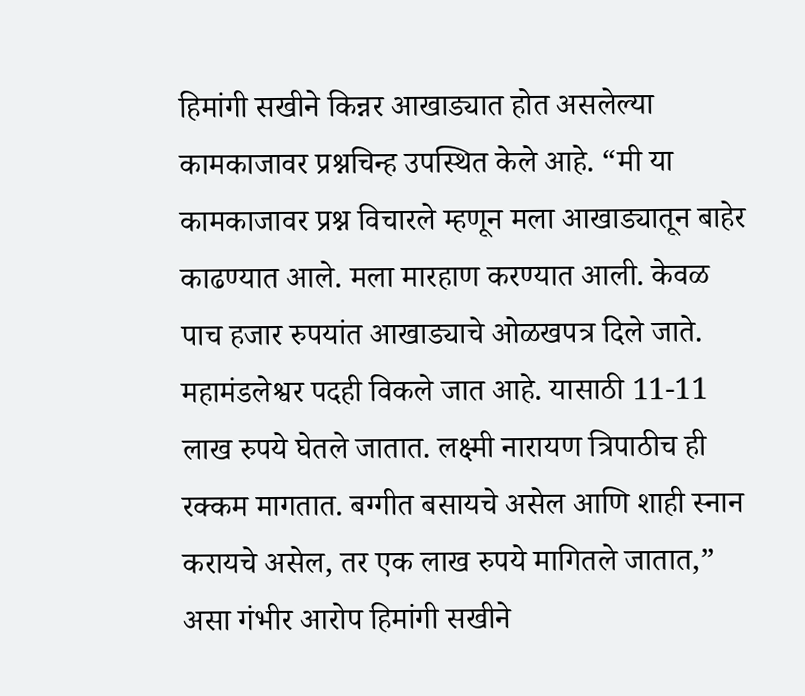हिमांगी सखीने किन्नर आखाड्यात होत असलेल्या कामकाजावर प्रश्नचिन्ह उपस्थित केले आहे. “मी या कामकाजावर प्रश्न विचारले म्हणून मला आखाड्यातून बाहेर काढण्यात आले. मला मारहाण करण्यात आली. केवळ पाच हजार रुपयांत आखाड्याचे ओळखपत्र दिले जाते. महामंडलेश्वर पदही विकले जात आहे. यासाठी 11-11 लाख रुपये घेतले जातात. लक्ष्मी नारायण त्रिपाठीच ही रक्कम मागतात. बग्गीत बसायचे असेल आणि शाही स्नान करायचे असेल, तर एक लाख रुपये मागितले जातात,” असा गंभीर आरोप हिमांगी सखीने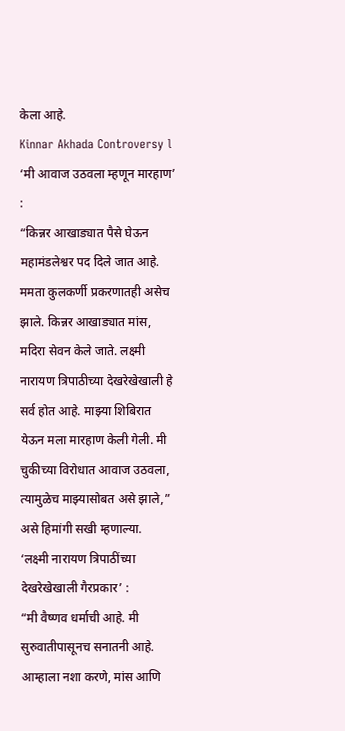केला आहे.
Kinnar Akhada Controversy l ‘मी आवाज उठवला म्हणून मारहाण’ :
“किन्नर आखाड्यात पैसे घेऊन महामंडलेश्वर पद दिले जात आहे. ममता कुलकर्णी प्रकरणातही असेच झाले. किन्नर आखाड्यात मांस, मदिरा सेवन केले जाते. लक्ष्मी नारायण त्रिपाठीच्या देखरेखेखाली हे सर्व होत आहे. माझ्या शिबिरात येऊन मला मारहाण केली गेली. मी चुकीच्या विरोधात आवाज उठवला, त्यामुळेच माझ्यासोबत असे झाले,” असे हिमांगी सखी म्हणाल्या.
‘लक्ष्मी नारायण त्रिपाठींच्या देखरेखेखाली गैरप्रकार’ :
“मी वैष्णव धर्माची आहे. मी सुरुवातीपासूनच सनातनी आहे. आम्हाला नशा करणे, मांस आणि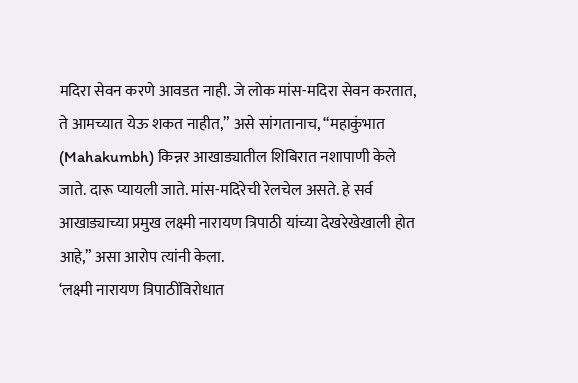मदिरा सेवन करणे आवडत नाही. जे लोक मांस-मदिरा सेवन करतात, ते आमच्यात येऊ शकत नाहीत,” असे सांगतानाच, “महाकुंभात (Mahakumbh) किन्नर आखाड्यातील शिबिरात नशापाणी केले जाते. दारू प्यायली जाते. मांस-मदिरेची रेलचेल असते. हे सर्व आखाड्याच्या प्रमुख लक्ष्मी नारायण त्रिपाठी यांच्या देखरेखेखाली होत आहे,” असा आरोप त्यांनी केला.
‘लक्ष्मी नारायण त्रिपाठींविरोधात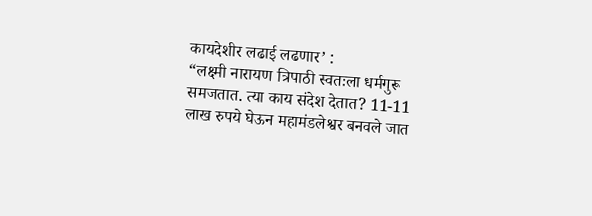कायदेशीर लढाई लढणार’ :
“लक्ष्मी नारायण त्रिपाठी स्वतःला धर्मगुरू समजतात. त्या काय संदेश देतात? 11-11 लाख रुपये घेऊन महामंडलेश्वर बनवले जात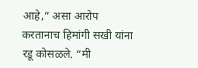आहे,” असा आरोप करतानाच हिमांगी सखी यांना रडू कोसळले. “मी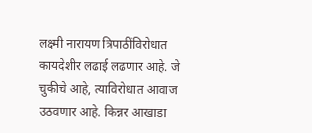लक्ष्मी नारायण त्रिपाठींविरोधात कायदेशीर लढाई लढणार आहे. जे चुकीचे आहे, त्याविरोधात आवाज उठवणार आहे. किन्नर आखाडा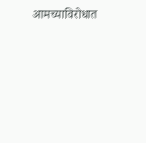आमच्याविरोधात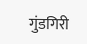गुंडगिरी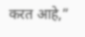करत आहे,”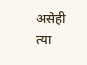असेही त्या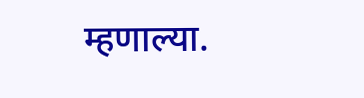म्हणाल्या.